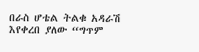በራስ ሆቴል ትልቁ አዳራሽ እየቀረበ ያለው “ግጥም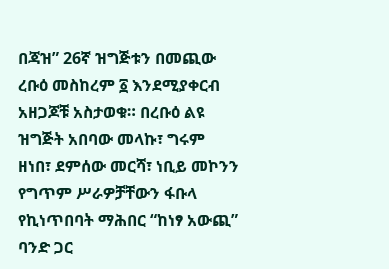በጃዝ” 26ኛ ዝግጅቱን በመጪው ረቡዕ መስከረም ፩ እንደሚያቀርብ አዘጋጆቹ አስታወቁ። በረቡዕ ልዩ ዝግጅት አበባው መላኩ፣ ግሩም ዘነበ፣ ደምሰው መርሻ፣ ነቢይ መኮንን የግጥም ሥራዎቻቸውን ፋቡላ የኪነጥበባት ማሕበር “ከነፃ አውጪ” ባንድ ጋር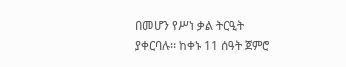በመሆን የሥነ ቃል ትርዒት ያቀርባሉ፡፡ ከቀኑ 11 ሰዓት ጀምሮ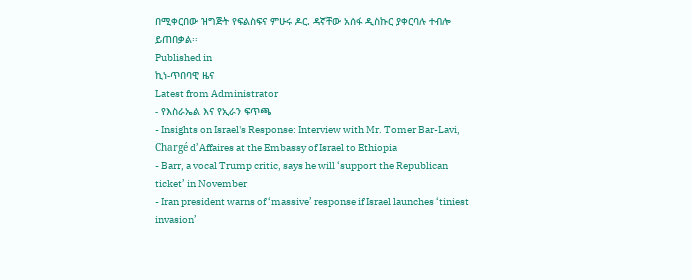በሚቀርበው ዝግጅት የፍልስፍና ምሁሩ ዶር. ዳኛቸው አሰፋ ዲስኩር ያቀርባሉ ተብሎ ይጠበቃል፡፡
Published in
ኪነ-ጥበባዊ ዜና
Latest from Administrator
- የእስራኤል እና የኢራን ፍጥጫ
- Insights on Israel's Response: Interview with Mr. Tomer Bar-Lavi, Chargé d’Affaires at the Embassy of Israel to Ethiopia
- Barr, a vocal Trump critic, says he will ‘support the Republican ticket’ in November
- Iran president warns of ‘massive’ response if Israel launches ‘tiniest invasion’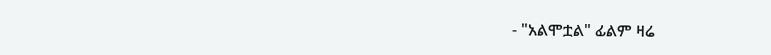- "አልሞቷል" ፊልም ዛሬ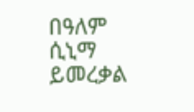በዓለም ሲኒማ ይመረቃል